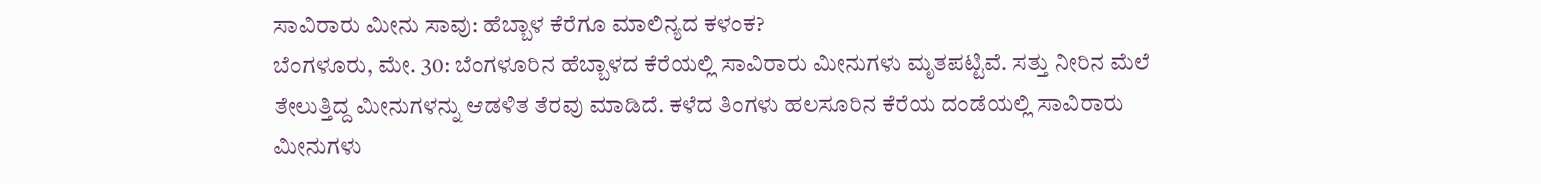ಸಾವಿರಾರು ಮೀನು ಸಾವು: ಹೆಬ್ಬಾಳ ಕೆರೆಗೂ ಮಾಲಿನ್ಯದ ಕಳಂಕ?
ಬೆಂಗಳೂರು, ಮೇ. 30: ಬೆಂಗಳೂರಿನ ಹೆಬ್ಬಾಳದ ಕೆರೆಯಲ್ಲಿ ಸಾವಿರಾರು ಮೀನುಗಳು ಮೃತಪಟ್ಟಿವೆ. ಸತ್ತು ನೀರಿನ ಮೆಲೆ ತೇಲುತ್ತಿದ್ದ ಮೀನುಗಳನ್ನು ಆಡಳಿತ ತೆರವು ಮಾಡಿದೆ. ಕಳೆದ ತಿಂಗಳು ಹಲಸೂರಿನ ಕೆರೆಯ ದಂಡೆಯಲ್ಲಿ ಸಾವಿರಾರು ಮೀನುಗಳು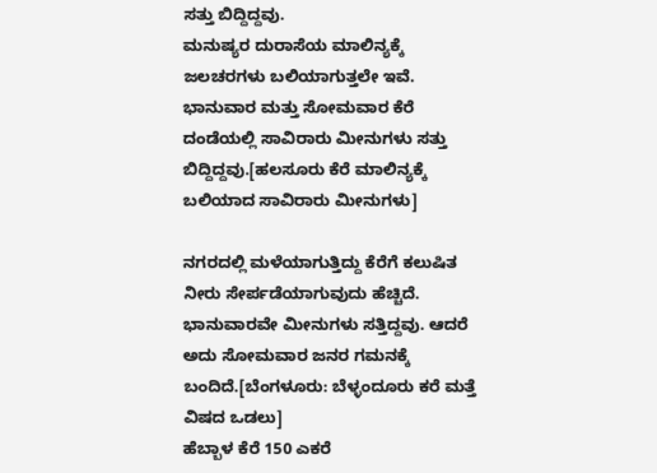ಸತ್ತು ಬಿದ್ದಿದ್ದವು.
ಮನುಷ್ಯರ ದುರಾಸೆಯ ಮಾಲಿನ್ಯಕ್ಕೆ ಜಲಚರಗಳು ಬಲಿಯಾಗುತ್ತಲೇ ಇವೆ. ಭಾನುವಾರ ಮತ್ತು ಸೋಮವಾರ ಕೆರೆ ದಂಡೆಯಲ್ಲಿ ಸಾವಿರಾರು ಮೀನುಗಳು ಸತ್ತು ಬಿದ್ದಿದ್ದವು.[ಹಲಸೂರು ಕೆರೆ ಮಾಲಿನ್ಯಕ್ಕೆ ಬಲಿಯಾದ ಸಾವಿರಾರು ಮೀನುಗಳು]

ನಗರದಲ್ಲಿ ಮಳೆಯಾಗುತ್ತಿದ್ದು ಕೆರೆಗೆ ಕಲುಷಿತ ನೀರು ಸೇರ್ಪಡೆಯಾಗುವುದು ಹೆಚ್ಚಿದೆ. ಭಾನುವಾರವೇ ಮೀನುಗಳು ಸತ್ತಿದ್ದವು. ಆದರೆ ಅದು ಸೋಮವಾರ ಜನರ ಗಮನಕ್ಕೆ ಬಂದಿದೆ.[ಬೆಂಗಳೂರು: ಬೆಳ್ಳಂದೂರು ಕರೆ ಮತ್ತೆ ವಿಷದ ಒಡಲು]
ಹೆಬ್ಬಾಳ ಕೆರೆ 150 ಎಕರೆ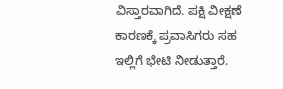ವಿಸ್ತಾರವಾಗಿದೆ. ಪಕ್ಷಿ ವೀಕ್ಷಣೆ ಕಾರಣಕ್ಕೆ ಪ್ರವಾಸಿಗರು ಸಹ ಇಲ್ಲಿಗೆ ಭೇಟಿ ನೀಡುತ್ತಾರೆ.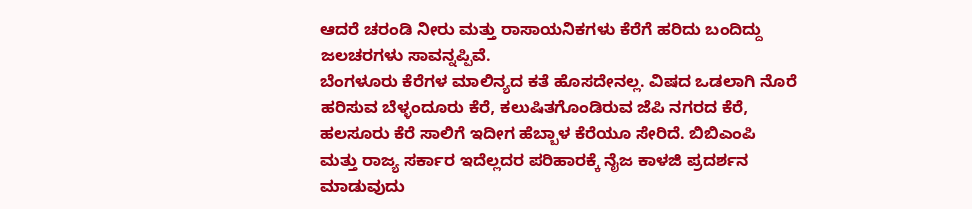ಆದರೆ ಚರಂಡಿ ನೀರು ಮತ್ತು ರಾಸಾಯನಿಕಗಳು ಕೆರೆಗೆ ಹರಿದು ಬಂದಿದ್ದು ಜಲಚರಗಳು ಸಾವನ್ನಪ್ಪಿವೆ.
ಬೆಂಗಳೂರು ಕೆರೆಗಳ ಮಾಲಿನ್ಯದ ಕತೆ ಹೊಸದೇನಲ್ಲ. ವಿಷದ ಒಡಲಾಗಿ ನೊರೆ ಹರಿಸುವ ಬೆಳ್ಳಂದೂರು ಕೆರೆ, ಕಲುಷಿತಗೊಂಡಿರುವ ಜೆಪಿ ನಗರದ ಕೆರೆ, ಹಲಸೂರು ಕೆರೆ ಸಾಲಿಗೆ ಇದೀಗ ಹೆಬ್ಬಾಳ ಕೆರೆಯೂ ಸೇರಿದೆ. ಬಿಬಿಎಂಪಿ ಮತ್ತು ರಾಜ್ಯ ಸರ್ಕಾರ ಇದೆಲ್ಲದರ ಪರಿಹಾರಕ್ಕೆ ನೈಜ ಕಾಳಜಿ ಪ್ರದರ್ಶನ ಮಾಡುವುದು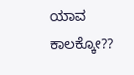ಯಾವ ಕಾಲಕ್ಕೋ??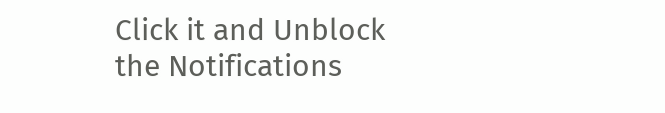Click it and Unblock the Notifications